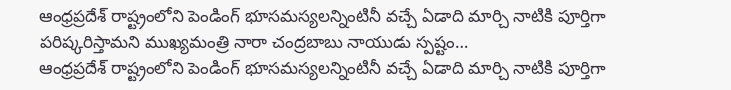ఆంధ్రప్రదేశ్ రాష్ట్రంలోని పెండింగ్ భూసమస్యలన్నింటినీ వచ్చే ఏడాది మార్చి నాటికి పూర్తిగా పరిష్కరిస్తామని ముఖ్యమంత్రి నారా చంద్రబాబు నాయుడు స్పష్టం…
ఆంధ్రప్రదేశ్ రాష్ట్రంలోని పెండింగ్ భూసమస్యలన్నింటినీ వచ్చే ఏడాది మార్చి నాటికి పూర్తిగా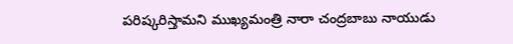పరిష్కరిస్తామని ముఖ్యమంత్రి నారా చంద్రబాబు నాయుడు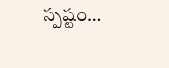స్పష్టం…